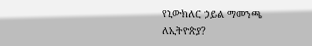የኒውክለር ኃይል ማመንጫ ለኢትዮጵያ?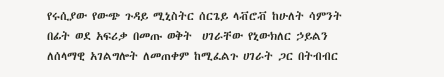የሩሲያው የውጭ ጉዳይ ሚኒስትር ሰርጌይ ላቭሮቭ ከሁለት ሳምንት በፊት ወደ አፍሪቃ በመጡ ወቅት  ሀገራቸው የኒውክለር ኃይልን ለሰላማዊ አገልግሎት ለመጠቀም ከሚፈልጉ ሀገራት ጋር በትብብር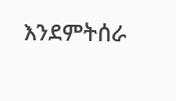እንደምትሰራ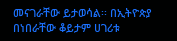መናገራቸው ይታወሳል፡፡ በኢትዮጵያ በነበራቸው ቆይታም ሀገሪቱ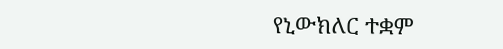የኒውክለር ተቋም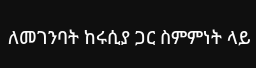ለመገንባት ከሩሲያ ጋር ስምምነት ላይ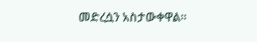መድረሷን አስታውቀዋል፡፡